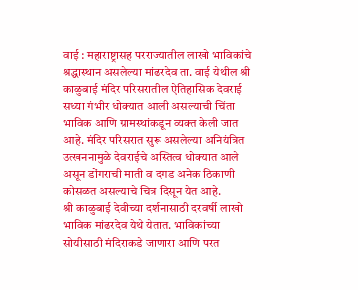वाई : महाराष्ट्रासह परराज्यातील लाखो भाविकांचे श्रद्धास्थान असलेल्या मांढरदेव ता. वाई येथील श्री काळुबाई मंदिर परिसरातील ऐतिहासिक देवराई सध्या गंभीर धोक्यात आली असल्याची चिंता भाविक आणि ग्रामस्थांकडून व्यक्त केली जात आहे. मंदिर परिसरात सुरू असलेल्या अनियंत्रित उत्खननामुळे देवराईचे अस्तित्व धोक्यात आले असून डोंगराची माती व दगड अनेक ठिकाणी कोसळत असल्याचे चित्र दिसून येत आहे.
श्री काळुबाई देवीच्या दर्शनासाठी दरवर्षी लाखो भाविक मांढरदेव येथे येतात. भाविकांच्या सोयीसाठी मंदिराकडे जाणारा आणि परत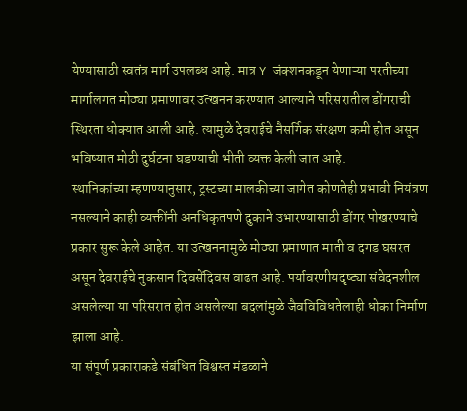येण्यासाठी स्वतंत्र मार्ग उपलब्ध आहे. मात्र Y जंक्शनकडून येणाऱ्या परतीच्या मार्गालगत मोठ्या प्रमाणावर उत्खनन करण्यात आल्याने परिसरातील डोंगराची स्थिरता धोक्यात आली आहे. त्यामुळे देवराईचे नैसर्गिक संरक्षण कमी होत असून भविष्यात मोठी दुर्घटना घडण्याची भीती व्यक्त केली जात आहे.
स्थानिकांच्या म्हणण्यानुसार, ट्रस्टच्या मालकीच्या जागेत कोणतेही प्रभावी नियंत्रण नसल्याने काही व्यक्तींनी अनधिकृतपणे दुकाने उभारण्यासाठी डोंगर पोखरण्याचे प्रकार सुरू केले आहेत. या उत्खननामुळे मोठ्या प्रमाणात माती व दगड घसरत असून देवराईचे नुकसान दिवसेंदिवस वाढत आहे. पर्यावरणीयदृष्ट्या संवेदनशील असलेल्या या परिसरात होत असलेल्या बदलांमुळे जैवविविधतेलाही धोका निर्माण झाला आहे.
या संपूर्ण प्रकाराकडे संबंधित विश्वस्त मंडळाने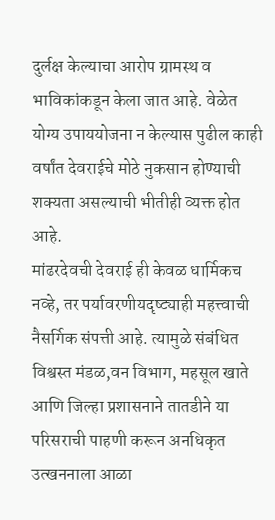दुर्लक्ष केल्याचा आरोप ग्रामस्थ व भाविकांकडून केला जात आहे. वेळेत योग्य उपाययोजना न केल्यास पुढील काही वर्षांत देवराईचे मोठे नुकसान होण्याची शक्यता असल्याची भीतीही व्यक्त होत आहे.
मांढरदेवची देवराई ही केवळ धार्मिकच नव्हे, तर पर्यावरणीयदृष्ट्याही महत्त्वाची नैसर्गिक संपत्ती आहे. त्यामुळे संबंधित विश्वस्त मंडळ,वन विभाग, महसूल खाते आणि जिल्हा प्रशासनाने तातडीने या परिसराची पाहणी करून अनधिकृत उत्खननाला आळा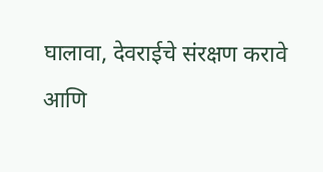घालावा, देवराईचे संरक्षण करावे आणि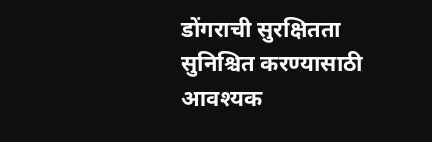डोंगराची सुरक्षितता सुनिश्चित करण्यासाठी आवश्यक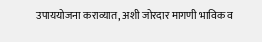उपाययोजना कराव्यात, अशी जोरदार मागणी भाविक व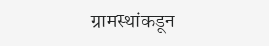ग्रामस्थांकडून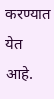करण्यात येत आहे.